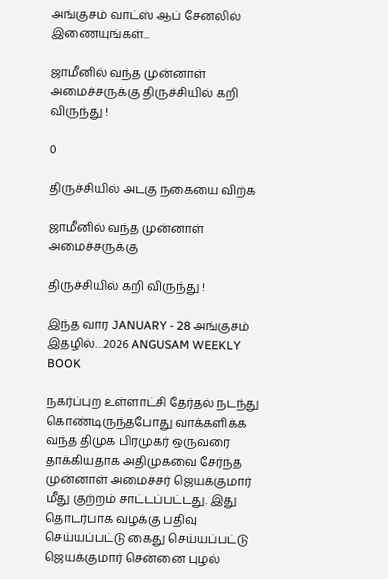அங்குசம் வாட்ஸ் ஆப் சேனலில் இணையுங்கள்...

ஜாமீனில் வந்த முன்னாள் அமைச்சருக்கு திருச்சியில் கறி விருந்து !

0

திருச்சியில் அடகு நகையை விற்க

ஜாமீனில் வந்த முன்னாள் அமைச்சருக்கு

திருச்சியில் கறி விருந்து !

இந்த வார JANUARY - 28 அங்குசம் இதழில்…2026 ANGUSAM WEEKLY BOOK

நகர்ப்புற உள்ளாட்சி தேர்தல் நடந்து கொண்டிருந்தபோது வாக்களிக்க வந்த திமுக பிரமுகர் ஒருவரை தாக்கியதாக அதிமுகவை சேர்ந்த முன்னாள் அமைச்சர் ஜெயக்குமார் மீது குற்றம் சாட்டப்பட்டது. இது தொடர்பாக வழக்கு பதிவு செய்யப்பட்டு கைது செய்யப்பட்டு ஜெயக்குமார் சென்னை புழல்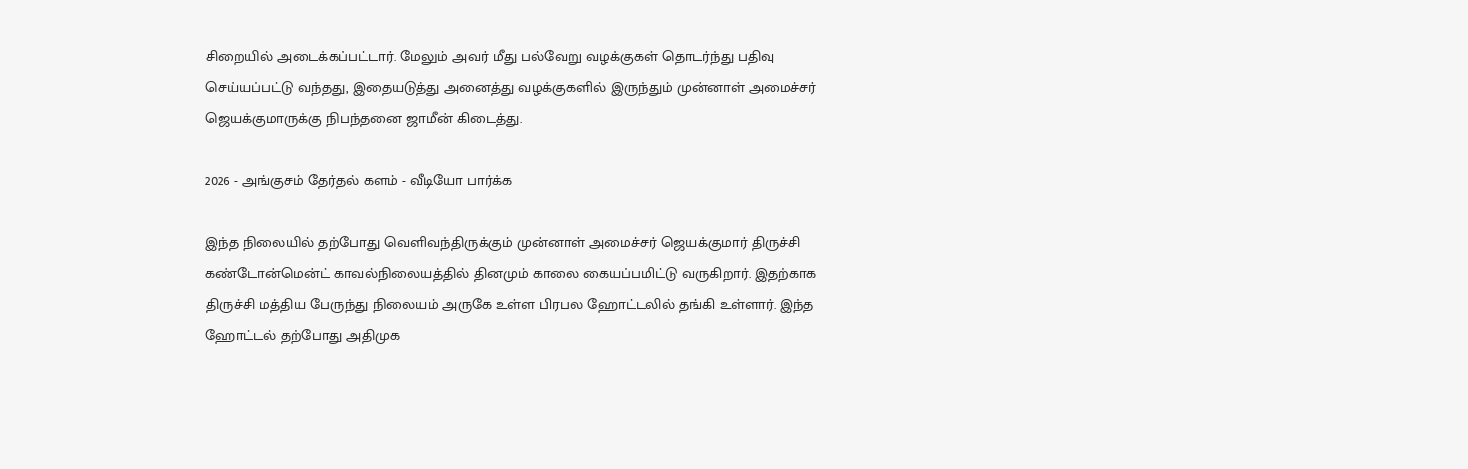சிறையில் அடைக்கப்பட்டார். மேலும் அவர் மீது பல்வேறு வழக்குகள் தொடர்ந்து பதிவு செய்யப்பட்டு வந்தது, இதையடுத்து அனைத்து வழக்குகளில் இருந்தும் முன்னாள் அமைச்சர் ஜெயக்குமாருக்கு நிபந்தனை ஜாமீன் கிடைத்து.

2026 - அங்குசம் தேர்தல் களம் - வீடியோ பார்க்க

இந்த நிலையில் தற்போது வெளிவந்திருக்கும் முன்னாள் அமைச்சர் ஜெயக்குமார் திருச்சி கண்டோன்மென்ட் காவல்நிலையத்தில் தினமும் காலை கையப்பமிட்டு வருகிறார். இதற்காக திருச்சி மத்திய பேருந்து நிலையம் அருகே உள்ள பிரபல ஹோட்டலில் தங்கி உள்ளார். இந்த ஹோட்டல் தற்போது அதிமுக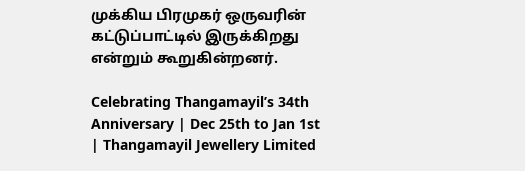முக்கிய பிரமுகர் ஒருவரின் கட்டுப்பாட்டில் இருக்கிறது என்றும் கூறுகின்றனர்.

Celebrating Thangamayil’s 34th Anniversary | Dec 25th to Jan 1st | Thangamayil Jewellery Limited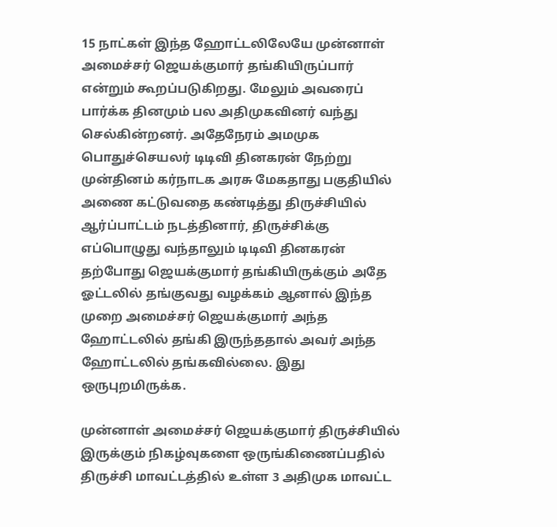15 நாட்கள் இந்த ஹோட்டலிலேயே முன்னாள் அமைச்சர் ஜெயக்குமார் தங்கியிருப்பார் என்றும் கூறப்படுகிறது. மேலும் அவரைப் பார்க்க தினமும் பல அதிமுகவினர் வந்து செல்கின்றனர். அதேநேரம் அமமுக பொதுச்செயலர் டிடிவி தினகரன் நேற்று முன்தினம் கர்நாடக அரசு மேகதாது பகுதியில் அணை கட்டுவதை கண்டித்து திருச்சியில் ஆர்ப்பாட்டம் நடத்தினார், திருச்சிக்கு எப்பொழுது வந்தாலும் டிடிவி தினகரன் தற்போது ஜெயக்குமார் தங்கியிருக்கும் அதே ஓட்டலில் தங்குவது வழக்கம் ஆனால் இந்த முறை அமைச்சர் ஜெயக்குமார் அந்த ஹோட்டலில் தங்கி இருந்ததால் அவர் அந்த ஹோட்டலில் தங்கவில்லை. இது ஒருபுறமிருக்க.

முன்னாள் அமைச்சர் ஜெயக்குமார் திருச்சியில் இருக்கும் நிகழ்வுகளை ஒருங்கிணைப்பதில் திருச்சி மாவட்டத்தில் உள்ள 3 அதிமுக மாவட்ட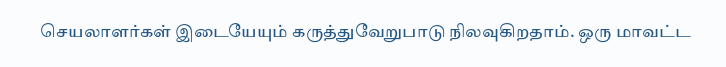செயலாளர்கள் இடையேயும் கருத்துவேறுபாடு நிலவுகிறதாம். ஒரு மாவட்ட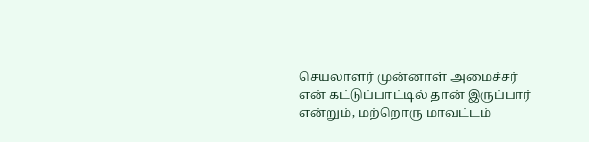செயலாளர் முன்னாள் அமைச்சர் என் கட்டுப்பாட்டில் தான் இருப்பார் என்றும், மற்றொரு மாவட்டம்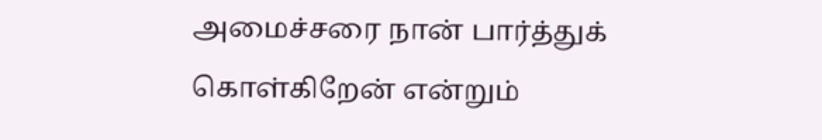அமைச்சரை நான் பார்த்துக் கொள்கிறேன் என்றும்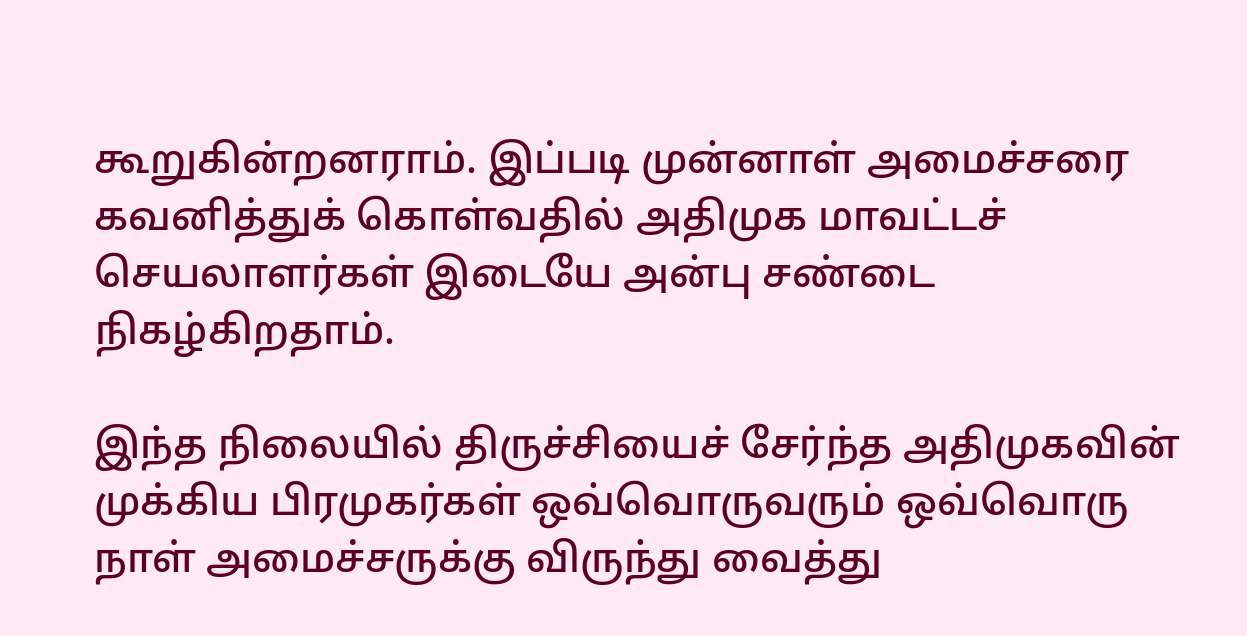கூறுகின்றனராம். இப்படி முன்னாள் அமைச்சரை கவனித்துக் கொள்வதில் அதிமுக மாவட்டச் செயலாளர்கள் இடையே அன்பு சண்டை நிகழ்கிறதாம்.

இந்த நிலையில் திருச்சியைச் சேர்ந்த அதிமுகவின் முக்கிய பிரமுகர்கள் ஒவ்வொருவரும் ஒவ்வொரு நாள் அமைச்சருக்கு விருந்து வைத்து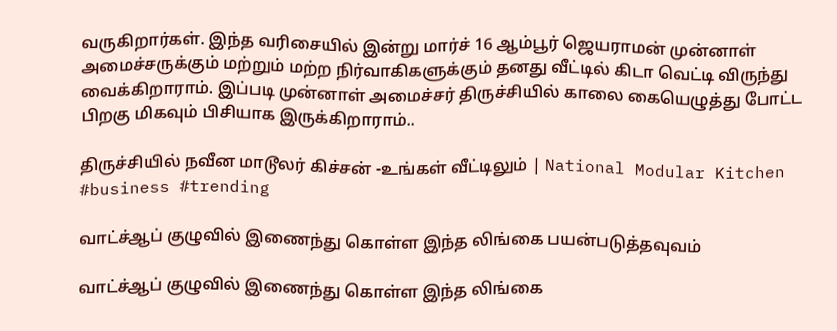வருகிறார்கள். இந்த வரிசையில் இன்று மார்ச் 16 ஆம்பூர் ஜெயராமன் முன்னாள் அமைச்சருக்கும் மற்றும் மற்ற நிர்வாகிகளுக்கும் தனது வீட்டில் கிடா வெட்டி விருந்து வைக்கிறாராம். இப்படி முன்னாள் அமைச்சர் திருச்சியில் காலை கையெழுத்து போட்ட பிறகு மிகவும் பிசியாக இருக்கிறாராம்..

திருச்சியில் நவீன மாடூலர் கிச்சன் -உங்கள் வீட்டிலும் | National Modular Kitchen #business #trending

வாட்ச்ஆப் குழுவில் இணைந்து கொள்ள இந்த லிங்கை பயன்படுத்தவுவம்

வாட்ச்ஆப் குழுவில் இணைந்து கொள்ள இந்த லிங்கை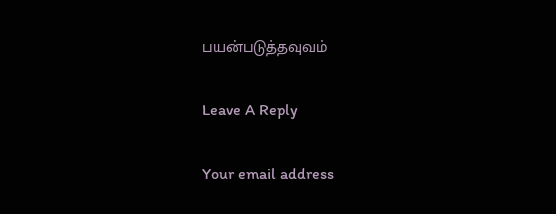பயன்படுத்தவுவம்

Leave A Reply

Your email address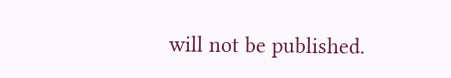will not be published.